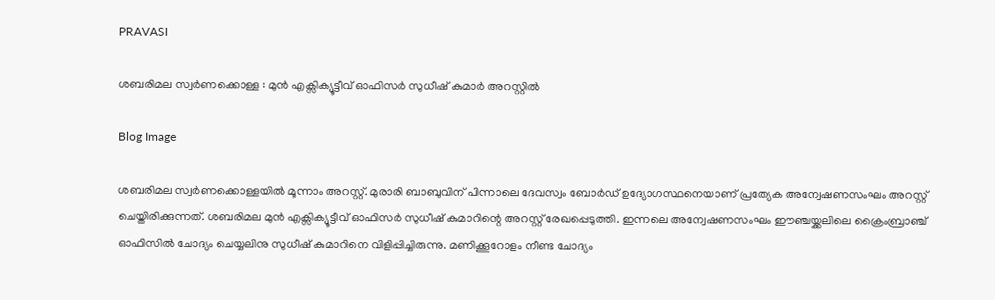PRAVASI

ശബരിമല സ്വര്‍ണക്കൊള്ള : മുന്‍ എക്സിക്യൂട്ടീവ് ഓഫിസര്‍ സുധീഷ് കുമാര്‍ അറസ്റ്റില്‍

Blog Image

ശബരിമല സ്വര്‍ണക്കൊള്ളയില്‍ മൂന്നാം അറസ്റ്റ്. മുരാരി ബാബുവിന് പിന്നാലെ ദേവസ്വം ബോര്‍ഡ് ഉദ്യോഗസ്ഥനെയാണ് പ്രത്യേക അന്വേഷണസംഘം അറസ്റ്റ് ചെയ്തിരിക്കുന്നത്. ശബരിമല മുന്‍ എക്സിക്യൂട്ടീവ് ഓഫിസര്‍ സുധീഷ് കുമാറിന്റെ അറസ്റ്റ് രേഖപ്പെടുത്തി. ഇന്നലെ അന്വേഷണസംഘം ഈഞ്ചയ്ക്കലിലെ ക്രൈംബ്രാഞ്ച് ഓഫിസില്‍ ചോദ്യം ചെയ്യലിനു സുധീഷ് കുമാറിനെ വിളിപ്പിച്ചിരുന്നു. മണിക്കൂറോളം നീണ്ട ചോദ്യം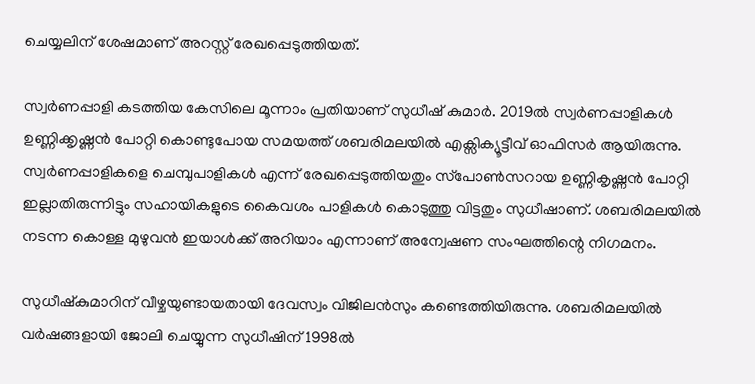ചെയ്യലിന് ശേഷമാണ് അറസ്റ്റ് രേഖപ്പെടുത്തിയത്.

സ്വര്‍ണപ്പാളി കടത്തിയ കേസിലെ മൂന്നാം പ്രതിയാണ് സുധീഷ് കുമാര്‍. 2019ല്‍ സ്വര്‍ണപ്പാളികള്‍ ഉണ്ണിക്കൃഷ്ണന്‍ പോറ്റി കൊണ്ടുപോയ സമയത്ത് ശബരിമലയില്‍ എക്സിക്യൂട്ടീവ് ഓഫിസര്‍ ആയിരുന്നു. സ്വര്‍ണപ്പാളികളെ ചെമ്പുപാളികള്‍ എന്ന് രേഖപ്പെടുത്തിയതും സ്‌പോണ്‍സറായ ഉണ്ണികൃഷ്ണന്‍ പോറ്റി ഇല്ലാതിരുന്നിട്ടും സഹായികളുടെ കൈവശം പാളികള്‍ കൊടുത്തു വിട്ടതും സുധീഷാണ്. ശബരിമലയില്‍ നടന്ന കൊള്ള മുഴുവന്‍ ഇയാള്‍ക്ക് അറിയാം എന്നാണ് അന്വേഷണ സംഘത്തിന്റെ നിഗമനം.

സുധീഷ്‌കുമാറിന് വീഴ്ചയുണ്ടായതായി ദേവസ്വം വിജിലന്‍സും കണ്ടെത്തിയിരുന്നു. ശബരിമലയില്‍ വര്‍ഷങ്ങളായി ജോലി ചെയ്യുന്ന സുധീഷിന് 1998ല്‍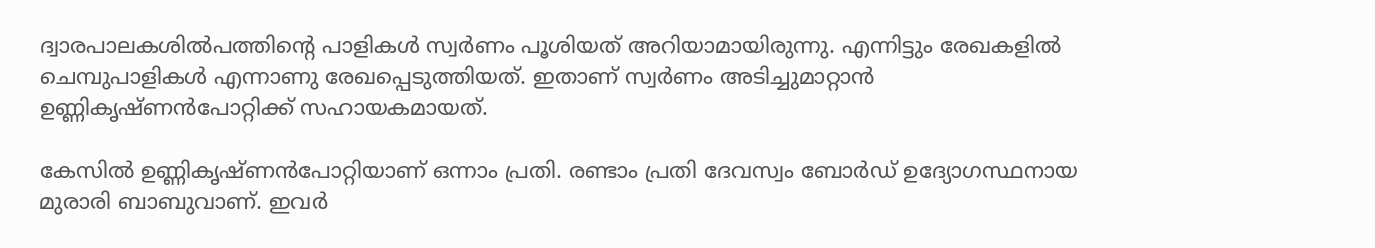ദ്വാരപാലകശില്‍പത്തിന്റെ പാളികള്‍ സ്വര്‍ണം പൂശിയത് അറിയാമായിരുന്നു. എന്നിട്ടും രേഖകളിൽ ചെമ്പുപാളികള്‍ എന്നാണു രേഖപ്പെടുത്തിയത്. ഇതാണ് സ്വര്‍ണം അടിച്ചുമാറ്റാന്‍ ഉണ്ണികൃഷ്ണന്‍പോറ്റിക്ക് സഹായകമായത്.

കേസിൽ ഉണ്ണികൃഷ്ണന്‍പോറ്റിയാണ് ഒന്നാം പ്രതി. രണ്ടാം പ്രതി ദേവസ്വം ബോര്‍ഡ് ഉദ്യോഗസ്ഥനായ മുരാരി ബാബുവാണ്. ഇവര്‍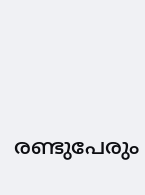രണ്ടുപേരും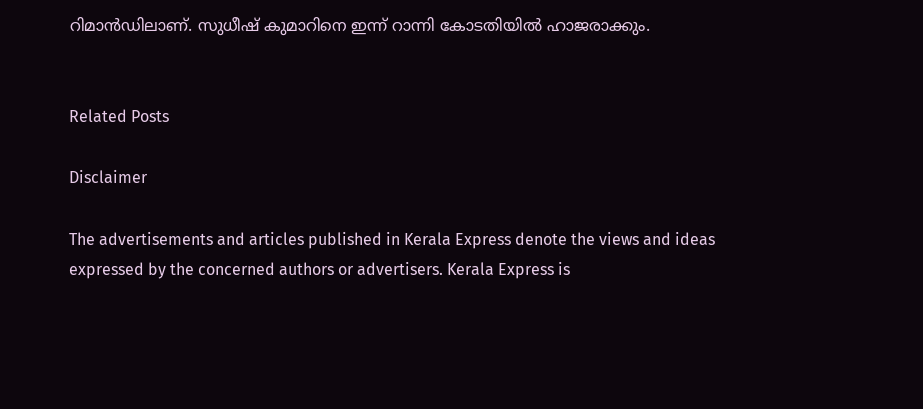റിമാന്‍ഡിലാണ്. സുധീഷ് കുമാറിനെ ഇന്ന് റാന്നി കോടതിയില്‍ ഹാജരാക്കും.


Related Posts

Disclaimer

The advertisements and articles published in Kerala Express denote the views and ideas expressed by the concerned authors or advertisers. Kerala Express is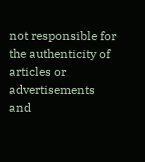not responsible for the authenticity of articles or advertisements and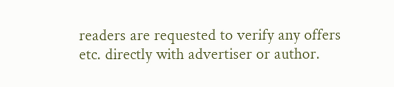readers are requested to verify any offers etc. directly with advertiser or author.